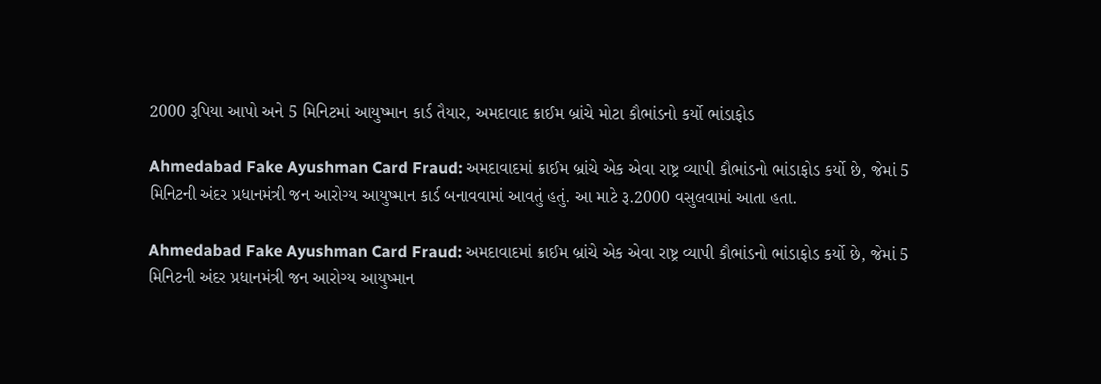2000 રૂપિયા આપો અને 5 મિનિટમાં આયુષ્માન કાર્ડ તૈયાર, અમદાવાદ ક્રાઈમ બ્રાંચે મોટા કૌભાંડનો કર્યો ભાંડાફોડ

Ahmedabad Fake Ayushman Card Fraud: અમદાવાદમાં ક્રાઈમ બ્રાંચે એક એવા રાષ્ટ્ર વ્યાપી કૌભાંડનો ભાંડાફોડ કર્યો છે, જેમાં 5 મિનિટની અંદર પ્રધાનમંત્રી જન આરોગ્ય આયુષ્માન કાર્ડ બનાવવામાં આવતું હતું. આ માટે રૂ.2000 વસુલવામાં આતા હતા.

Ahmedabad Fake Ayushman Card Fraud: અમદાવાદમાં ક્રાઈમ બ્રાંચે એક એવા રાષ્ટ્ર વ્યાપી કૌભાંડનો ભાંડાફોડ કર્યો છે, જેમાં 5 મિનિટની અંદર પ્રધાનમંત્રી જન આરોગ્ય આયુષ્માન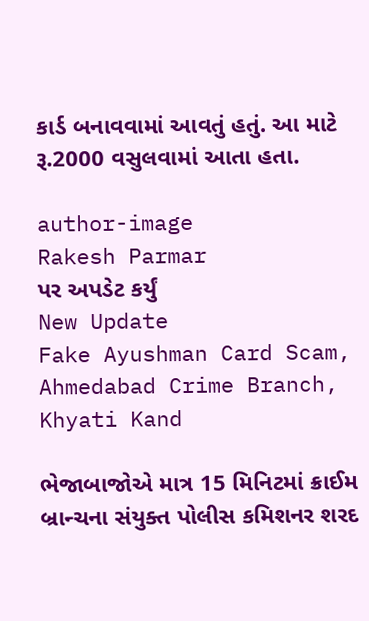કાર્ડ બનાવવામાં આવતું હતું. આ માટે રૂ.2000 વસુલવામાં આતા હતા.

author-image
Rakesh Parmar
પર અપડેટ કર્યું
New Update
Fake Ayushman Card Scam, Ahmedabad Crime Branch, Khyati Kand

ભેજાબાજોએ માત્ર 15 મિનિટમાં ક્રાઈમ બ્રાન્ચના સંયુક્ત પોલીસ કમિશનર શરદ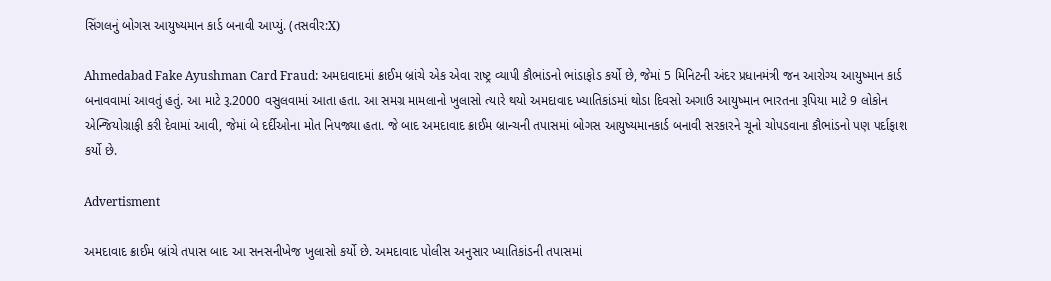સિંગલનું બોગસ આયુષ્યમાન કાર્ડ બનાવી આપ્યું. (તસવીર:X)

Ahmedabad Fake Ayushman Card Fraud: અમદાવાદમાં ક્રાઈમ બ્રાંચે એક એવા રાષ્ટ્ર વ્યાપી કૌભાંડનો ભાંડાફોડ કર્યો છે, જેમાં 5 મિનિટની અંદર પ્રધાનમંત્રી જન આરોગ્ય આયુષ્માન કાર્ડ બનાવવામાં આવતું હતું. આ માટે રૂ.2000 વસુલવામાં આતા હતા. આ સમગ્ર મામલાનો ખુલાસો ત્યારે થયો અમદાવાદ ખ્યાતિકાંડમાં થોડા દિવસો અગાઉ આયુષ્માન ભારતના રૂપિયા માટે 9 લોકોન એન્જિયોગ્રાફી કરી દેવામાં આવી, જેમાં બે દર્દીઓના મોત નિપજ્યા હતા. જે બાદ અમદાવાદ ક્રાઈમ બ્રાન્ચની તપાસમાં બોગસ આયુષ્યમાનકાર્ડ બનાવી સરકારને ચૂનો ચોપડવાના કૌભાંડનો પણ પર્દાફાશ કર્યો છે.

Advertisment

અમદાવાદ ક્રાઈમ બ્રાંચે તપાસ બાદ આ સનસનીખેજ ખુલાસો કર્યો છે. અમદાવાદ પોલીસ અનુસાર ખ્યાતિકાંડની તપાસમાં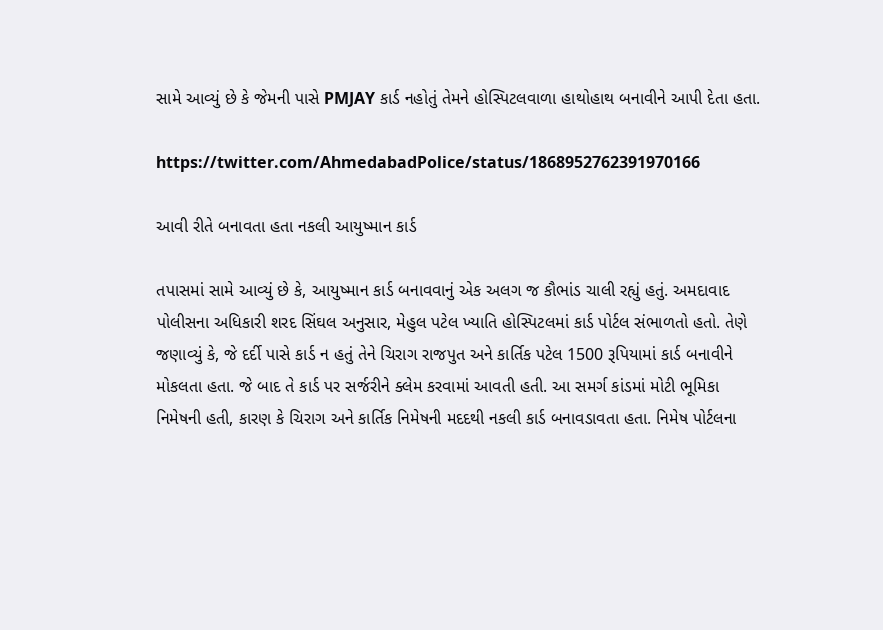સામે આવ્યું છે કે જેમની પાસે PMJAY કાર્ડ નહોતું તેમને હોસ્પિટલવાળા હાથોહાથ બનાવીને આપી દેતા હતા.

https://twitter.com/AhmedabadPolice/status/1868952762391970166

આવી રીતે બનાવતા હતા નકલી આયુષ્માન કાર્ડ

તપાસમાં સામે આવ્યું છે કે, આયુષ્માન કાર્ડ બનાવવાનું એક અલગ જ કૌભાંડ ચાલી રહ્યું હતું. અમદાવાદ પોલીસના અધિકારી શરદ સિંઘલ અનુસાર, મેહુલ પટેલ ખ્યાતિ હોસ્પિટલમાં કાર્ડ પોર્ટલ સંભાળતો હતો. તેણે જણાવ્યું કે, જે દર્દી પાસે કાર્ડ ન હતું તેને ચિરાગ રાજપુત અને કાર્તિક પટેલ 1500 રૂપિયામાં કાર્ડ બનાવીને મોકલતા હતા. જે બાદ તે કાર્ડ પર સર્જરીને ક્લેમ કરવામાં આવતી હતી. આ સમર્ગ કાંડમાં મોટી ભૂમિકા નિમેષની હતી, કારણ કે ચિરાગ અને કાર્તિક નિમેષની મદદથી નકલી કાર્ડ બનાવડાવતા હતા. નિમેષ પોર્ટલના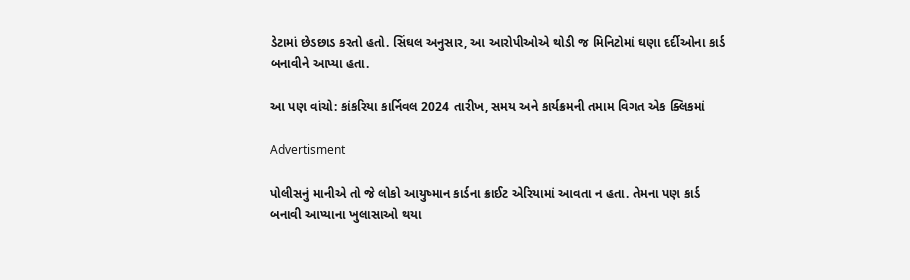ડેટામાં છેડછાડ કરતો હતો. સિંઘલ અનુસાર, આ આરોપીઓએ થોડી જ મિનિટોમાં ઘણા દર્દીઓના કાર્ડ બનાવીને આપ્યા હતા.

આ પણ વાંચો: કાંકરિયા કાર્નિવલ 2024 તારીખ, સમય અને કાર્યક્રમની તમામ વિગત એક ક્લિકમાં

Advertisment

પોલીસનું માનીએ તો જે લોકો આયુષ્માન કાર્ડના ક્રાઈટ એરિયામાં આવતા ન હતા. તેમના પણ કાર્ડ બનાવી આપ્યાના ખુલાસાઓ થયા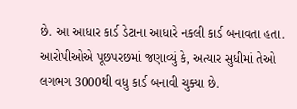છે. આ આધાર કાર્ડ ડેટાના આધારે નકલી કાર્ડ બનાવતા હતા. આરોપીઓએ પૂછપરછમાં જણાવ્યું કે, અત્યાર સુધીમાં તેઓ લગભગ 3000થી વધુ કાર્ડ બનાવી ચુક્યા છે.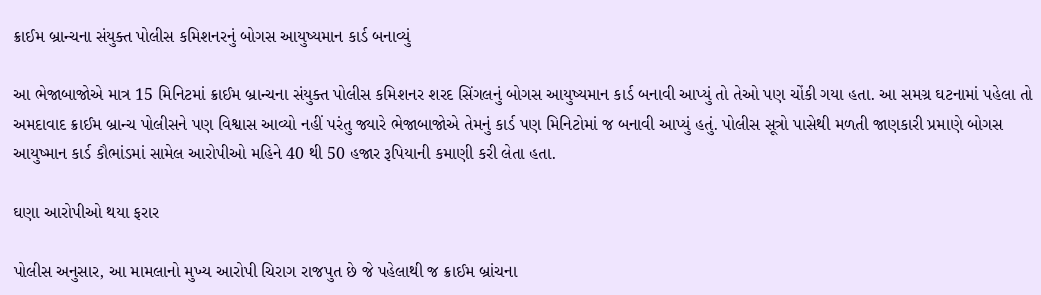ક્રાઈમ બ્રાન્ચના સંયુક્ત પોલીસ કમિશનરનું બોગસ આયુષ્યમાન કાર્ડ બનાવ્યું

આ ભેજાબાજોએ માત્ર 15 મિનિટમાં ક્રાઈમ બ્રાન્ચના સંયુક્ત પોલીસ કમિશનર શરદ સિંગલનું બોગસ આયુષ્યમાન કાર્ડ બનાવી આપ્યું તો તેઓ પણ ચોંકી ગયા હતા. આ સમગ્ર ઘટનામાં પહેલા તો અમદાવાદ ક્રાઈમ બ્રાન્ચ પોલીસને પણ વિશ્વાસ આવ્યો નહીં પરંતુ જ્યારે ભેજાબાજોએ તેમનું કાર્ડ પણ મિનિટોમાં જ બનાવી આપ્યું હતું. પોલીસ સૂત્રો પાસેથી મળતી જાણકારી પ્રમાણે બોગસ આયુષ્માન કાર્ડ કૌભાંડમાં સામેલ આરોપીઓ મહિને 40 થી 50 હજાર રૂપિયાની કમાણી કરી લેતા હતા.

ઘણા આરોપીઓ થયા ફરાર

પોલીસ અનુસાર, આ મામલાનો મુખ્ય આરોપી ચિરાગ રાજપુત છે જે પહેલાથી જ ક્રાઈમ બ્રાંચના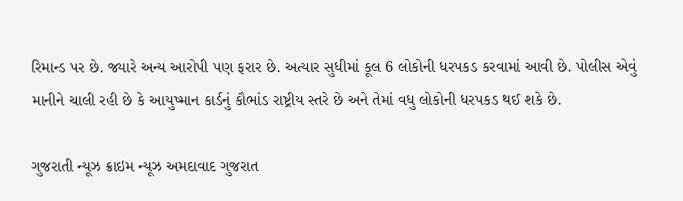રિમાન્ડ પર છે. જ્યારે અન્ય આરોપી પણ ફરાર છે. અત્યાર સુધીમાં કૂલ 6 લોકોની ધરપકડ કરવામાં આવી છે. પોલીસ એવું માનીને ચાલી રહી છે કે આયુષ્માન કાર્ડનું કૌભાંડ રાષ્ટ્રીય સ્તરે છે અને તેમાં વધુ લોકોની ધરપકડ થઈ શકે છે.

ગુજરાતી ન્યૂઝ ક્રાઇમ ન્યૂઝ અમદાવાદ ગુજરાત